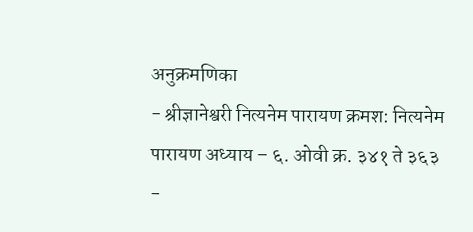अनुक्रमणिका
- श्रीज्ञानेश्वरी नित्यनेम पारायण क्रमश: नित्यनेम पारायण अध्याय – ६. ओवी क्र. ३४१ ते ३६३
-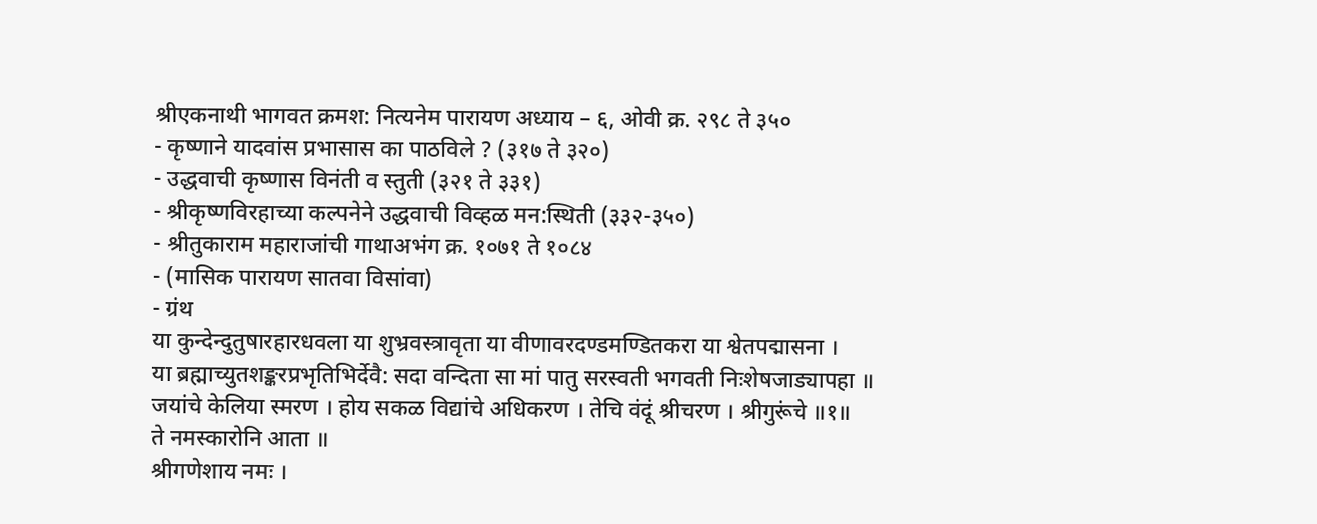श्रीएकनाथी भागवत क्रमश: नित्यनेम पारायण अध्याय – ६, ओवी क्र. २९८ ते ३५०
- कृष्णाने यादवांस प्रभासास का पाठविले ? (३१७ ते ३२०)
- उद्धवाची कृष्णास विनंती व स्तुती (३२१ ते ३३१)
- श्रीकृष्णविरहाच्या कल्पनेने उद्धवाची विव्हळ मन:स्थिती (३३२-३५०)
- श्रीतुकाराम महाराजांची गाथाअभंग क्र. १०७१ ते १०८४
- (मासिक पारायण सातवा विसांवा)
- ग्रंथ
या कुन्देन्दुतुषारहारधवला या शुभ्रवस्त्रावृता या वीणावरदण्डमण्डितकरा या श्वेतपद्मासना ।
या ब्रह्माच्युतशङ्करप्रभृतिभिर्देवै: सदा वन्दिता सा मां पातु सरस्वती भगवती निःशेषजाड्यापहा ॥
जयांचे केलिया स्मरण । होय सकळ विद्यांचे अधिकरण । तेचि वंदूं श्रीचरण । श्रीगुरूंचे ॥१॥
ते नमस्कारोनि आता ॥
श्रीगणेशाय नमः ।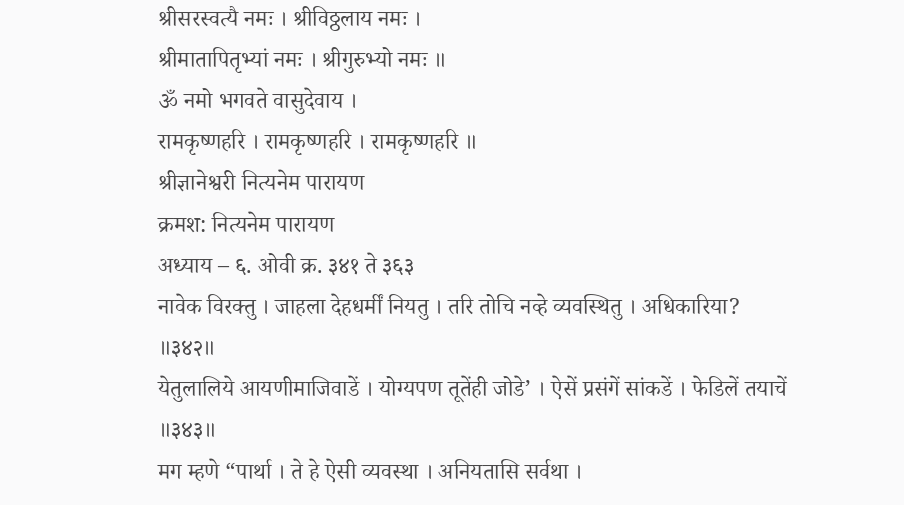श्रीसरस्वत्यै नमः । श्रीविठ्ठलाय नमः ।
श्रीमातापितृभ्यां नमः । श्रीगुरुभ्यो नमः ॥
ॐ नमो भगवते वासुदेवाय ।
रामकृष्णहरि । रामकृष्णहरि । रामकृष्णहरि ॥
श्रीज्ञानेश्वरी नित्यनेम पारायण
क्रमश: नित्यनेम पारायण
अध्याय – ६. ओवी क्र. ३४१ ते ३६३
नावेक विरक्तु । जाहला देहधर्मीं नियतु । तरि तोचि नव्हे व्यवस्थितु । अधिकारिया? ॥३४२॥
येतुलालिये आयणीमाजिवाडें । योग्यपण तूतेंही जोडे’ । ऐसें प्रसंगें सांकडें । फेडिलें तयाचें ॥३४३॥
मग म्हणे “पार्था । ते हे ऐसी व्यवस्था । अनियतासि सर्वथा ।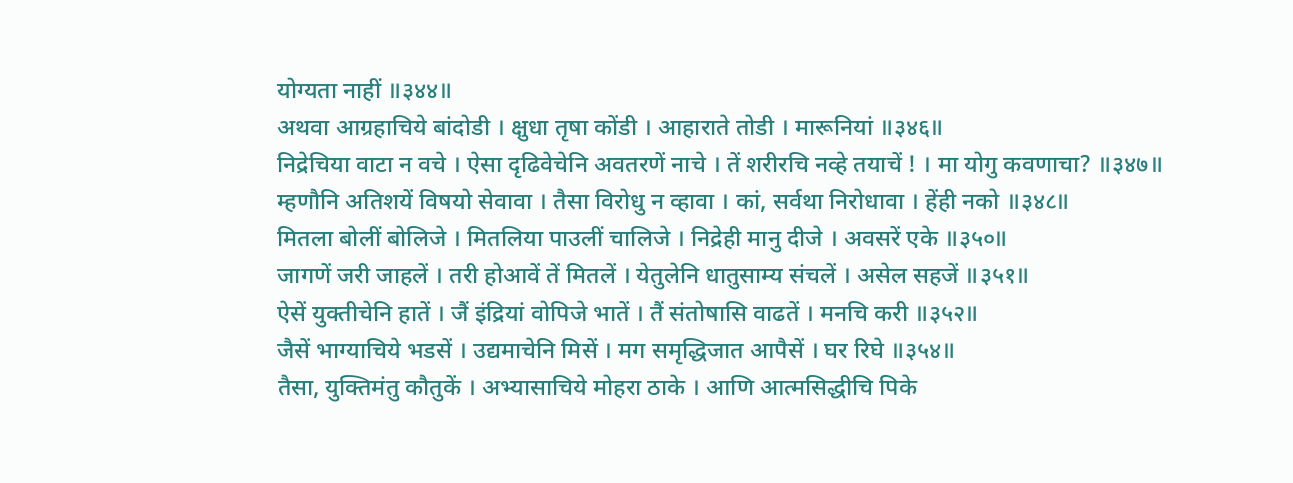योग्यता नाहीं ॥३४४॥
अथवा आग्रहाचिये बांदोडी । क्षुधा तृषा कोंडी । आहाराते तोडी । मारूनियां ॥३४६॥
निद्रेचिया वाटा न वचे । ऐसा दृढिवेचेनि अवतरणें नाचे । तें शरीरचि नव्हे तयाचें ! । मा योगु कवणाचा? ॥३४७॥
म्हणौनि अतिशयें विषयो सेवावा । तैसा विरोधु न व्हावा । कां, सर्वथा निरोधावा । हेंही नको ॥३४८॥
मितला बोलीं बोलिजे । मितलिया पाउलीं चालिजे । निद्रेही मानु दीजे । अवसरें एके ॥३५०॥
जागणें जरी जाहलें । तरी होआवें तें मितलें । येतुलेनि धातुसाम्य संचलें । असेल सहजें ॥३५१॥
ऐसें युक्तीचेनि हातें । जैं इंद्रियां वोपिजे भातें । तैं संतोषासि वाढतें । मनचि करी ॥३५२॥
जैसें भाग्याचिये भडसें । उद्यमाचेनि मिसें । मग समृद्धिजात आपैसें । घर रिघे ॥३५४॥
तैसा, युक्तिमंतु कौतुकें । अभ्यासाचिये मोहरा ठाके । आणि आत्मसिद्धीचि पिके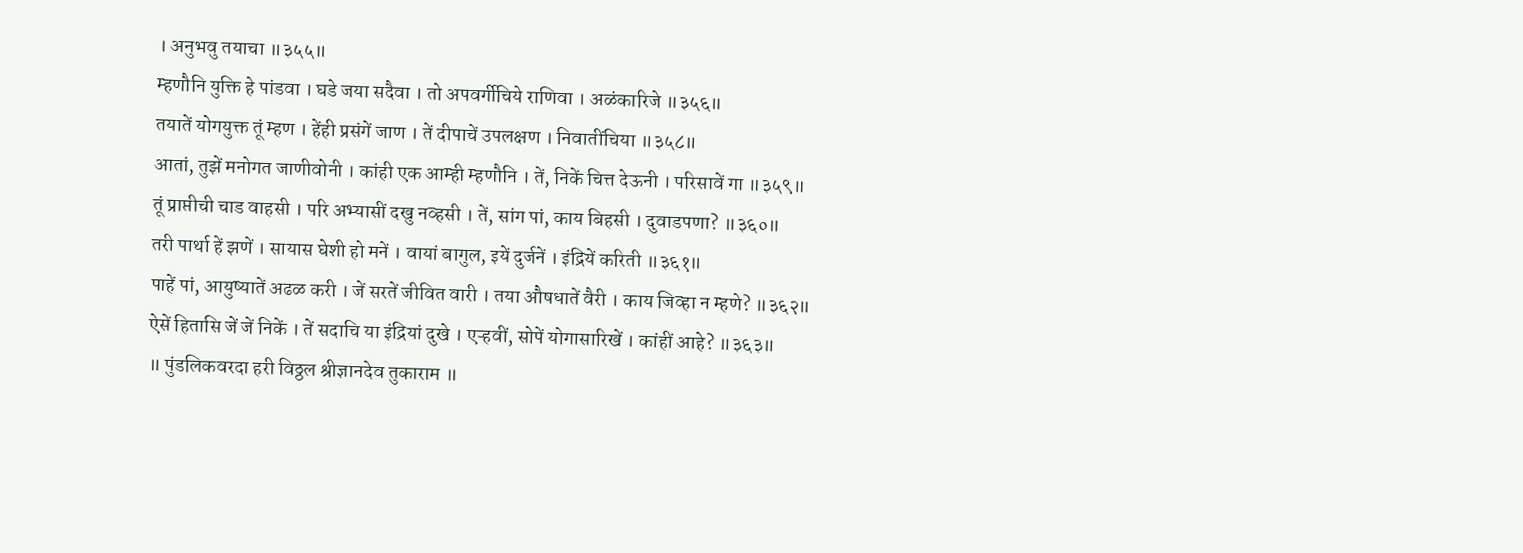। अनुभवु तयाचा ॥३५५॥
म्हणौनि युक्ति हे पांडवा । घडे जया सदैवा । तो अपवर्गीचिये राणिवा । अळंकारिजे ॥३५६॥
तयातें योगयुक्त तूं म्हण । हेंही प्रसंगें जाण । तें दीपाचें उपलक्षण । निवातींचिया ॥३५८॥
आतां, तुझें मनोगत जाणीवोनी । कांही एक आम्ही म्हणौनि । तें, निकें चित्त देऊनी । परिसावें गा ॥३५९॥
तूं प्राप्तीची चाड वाहसी । परि अभ्यासीं दखु नव्हसी । तें, सांग पां, काय बिहसी । दुवाडपणा? ॥३६०॥
तरी पार्था हें झणें । सायास घेशी हो मनें । वायां बागुल, इयें दुर्जनें । इंद्रियें करिती ॥३६१॥
पाहें पां, आयुष्यातें अढळ करी । जें सरतें जीवित वारी । तया औषधातें वैरी । काय जिव्हा न म्हणे? ॥३६२॥
ऐसें हितासि जें जें निकें । तें सदाचि या इंद्रियां दुखे । एऱ्हवीं, सोपें योगासारिखें । कांहीं आहे? ॥३६३॥
॥ पुंडलिकवरदा हरी विठ्ठल श्रीज्ञानदेव तुकाराम ॥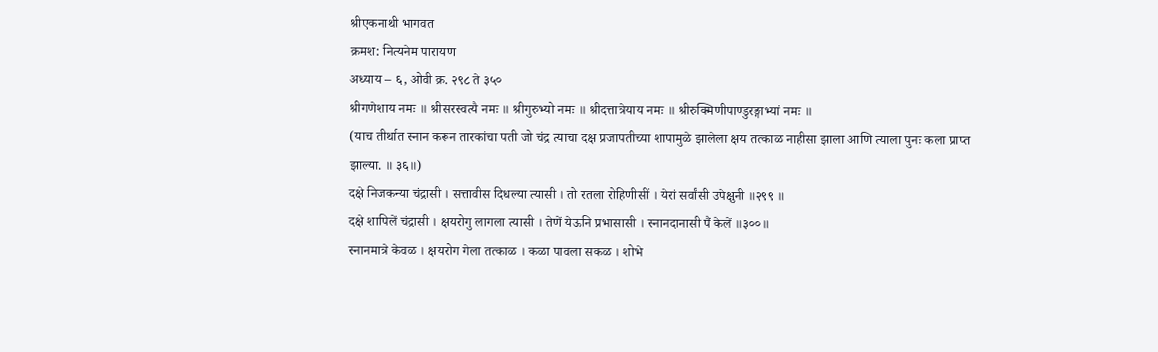श्रीएकनाथी भागवत
क्रमश: नित्यनेम पारायण
अध्याय – ६, ओवी क्र. २९८ ते ३५०
श्रीगणेशाय नमः ॥ श्रीसरस्वत्यै नमः ॥ श्रीगुरुभ्यो नमः ॥ श्रीदत्तात्रेयाय नमः ॥ श्रीरुक्मिणीपाण्डुरङ्गाभ्यां नमः ॥
(याच तीर्थात स्नान करून तारकांचा पती जो चंद्र त्याचा दक्ष प्रजापतीच्या शापामुळे झालेला क्षय तत्काळ नाहीसा झाला आणि त्याला पुनः कला प्राप्त झाल्या. ॥ ३६॥)
दक्षे निजकन्या चंद्रासी । सत्तावीस दिधल्या त्यासी । तो रतला रोहिणीसीं । येरां सर्वांसी उपेक्षुनी ॥२९९ ॥
दक्षे शापिलें चंद्रासी । क्षयरोगु लागला त्यासी । तेणें येऊनि प्रभासासी । स्नानदानासी पैं केलें ॥३००॥
स्नानमात्रे केवळ । क्षयरोग गेला तत्काळ । कळा पावला सकळ । शोभे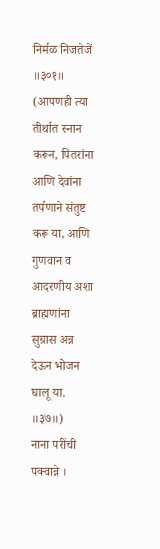निर्मळ निजतेजें ॥३०१॥
(आपणही त्या तीर्थात स्नान करून, पितरांना आणि देवांना तर्पणाने संतुष्ट करू या, आणि गुणवान व आदरणीय अशा ब्राह्मणांना सुग्रास अन्न देऊन भोजन घालू या. ॥३७॥)
नाना परींची पक्वान्ने ।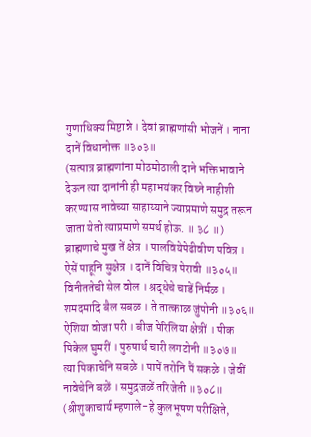गुणाधिक्य मिष्टान्ने । देवां ब्राह्मणांसी भोजनें । नाना दानें विधानोक्त ॥३०३॥
(सत्पात्र ब्राह्मणांना मोठमोठाली दाने भक्तिभावाने देऊन त्या दानांनी ही महाभयंकर विघ्ने नाहीशी करण्यास नावेच्या साहाय्याने ज्याप्रमाणे समुद्र तरून जाता येतो त्याप्रमाणे समर्थ होऊ. ॥ ३८ ॥)
ब्राह्मणाचे मुख तें क्षेत्र । पालवियेपेढीवीण पवित्र । ऐसें पाहूनि सुक्षेत्र । दानें विचित्र पेरावी ॥३०५॥
विनीततेची सेल वोल । श्रद्धेचे चाडें निर्मळ । शमदमादि बैल सबळ । ते तात्काळ जुंपोनी ॥३०६॥
ऐशिया वोजा परी । बीज पेरिलिया क्षेत्रीं । पीक पिकेल घुमरीं । पुरुषार्थ चारी लगटोनी ॥३०७॥
त्या पिकाचेनि सबळे । पापें तरोनि पैं सकळे । जेवीं नावेचेनि बळें । समुद्रजळें तरिजेती ॥३०८॥
(श्रीशुकाचार्य म्हणाले-हे कुलभूषण परीक्षिते,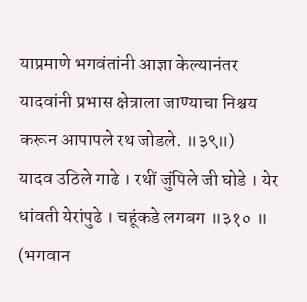याप्रमाणे भगवंतांनी आज्ञा केल्यानंतर यादवांनी प्रभास क्षेत्राला जाण्याचा निश्चय करून आपापले रथ जोडले. ॥३९॥)
यादव उठिले गाढे । रथीं जुंपिले जी घोडे । येर धांवती येरांपुढे । चहूंकडे लगबग ॥३१० ॥
(भगवान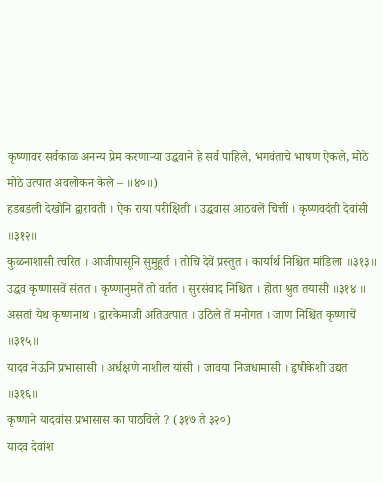कृष्णावर सर्वकाळ अनन्य प्रेम करणाऱ्या उद्धवाने हे सर्व पाहिले, भगवंताचे भाषण ऐकले, मोठे मोठे उत्पात अवलोकन केले – ॥४०॥)
हडबडली देखोनि द्वारावती । ऐक राया परीक्षिती । उद्धवास आठवलें चित्तीं । कृष्णवदंती देवांसी ॥३१२॥
कुळनाशासी त्वरित । आजीपासूनि सुमुहूर्त । तोचि देवें प्रस्तुत । कार्यार्थ निश्चित मांडिला ॥३१३॥
उद्धव कृष्णासवें संतत । कृष्णानुमतें तो वर्तत । सुरसंवाद निश्चित । होता श्रुत तयासी ॥३१४ ॥
असतां येथ कृष्णनाथ । द्वारकेमाजी अतिउत्पात । उठिले तें मनोगत । जाण निश्चित कृष्णाचें ॥३१५॥
यादव नेऊनि प्रभासासी । अर्धक्षणे नाशील यांसी । जावया निजधामासी । हृषीकेशी उद्यत ॥३१६॥
कृष्णाने यादवांस प्रभासास का पाठविले ? (३१७ ते ३२०)
यादव देवांश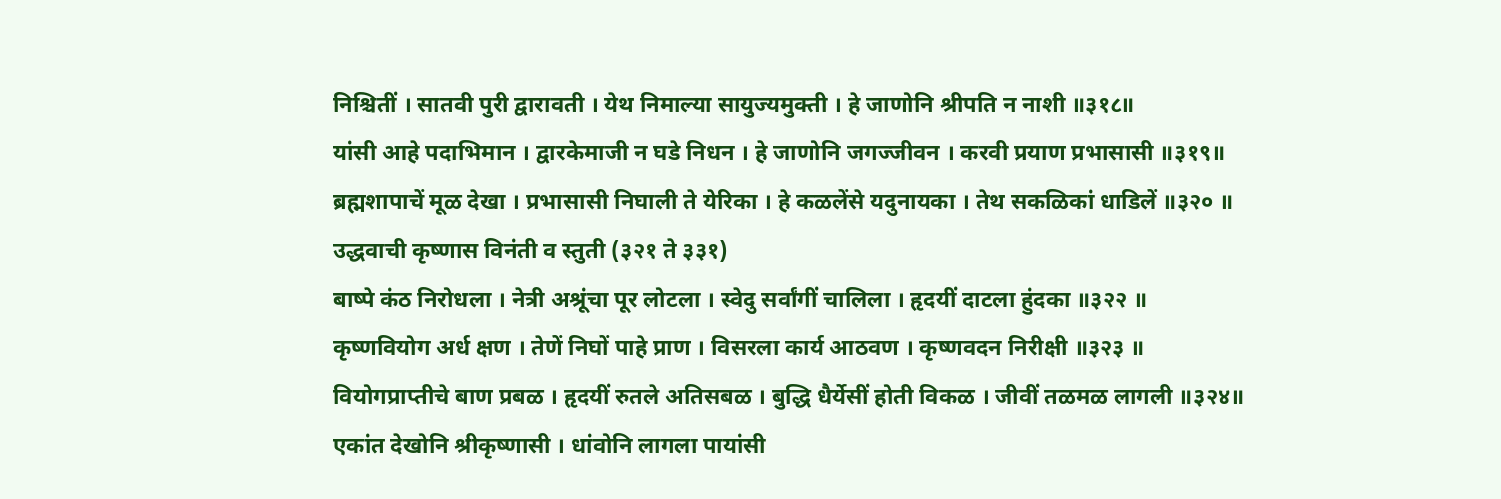निश्चितीं । सातवी पुरी द्वारावती । येथ निमाल्या सायुज्यमुक्ती । हे जाणोनि श्रीपति न नाशी ॥३१८॥
यांसी आहे पदाभिमान । द्वारकेमाजी न घडे निधन । हे जाणोनि जगज्जीवन । करवी प्रयाण प्रभासासी ॥३१९॥
ब्रह्मशापाचें मूळ देखा । प्रभासासी निघाली ते येरिका । हे कळलेंसे यदुनायका । तेथ सकळिकां धाडिलें ॥३२० ॥
उद्धवाची कृष्णास विनंती व स्तुती (३२१ ते ३३१)
बाष्पे कंठ निरोधला । नेत्री अश्रूंचा पूर लोटला । स्वेदु सर्वांगीं चालिला । हृदयीं दाटला हुंदका ॥३२२ ॥
कृष्णवियोग अर्ध क्षण । तेणें निघों पाहे प्राण । विसरला कार्य आठवण । कृष्णवदन निरीक्षी ॥३२३ ॥
वियोगप्राप्तीचे बाण प्रबळ । हृदयीं रुतले अतिसबळ । बुद्धि धैर्येसीं होती विकळ । जीवीं तळमळ लागली ॥३२४॥
एकांत देखोनि श्रीकृष्णासी । धांवोनि लागला पायांसी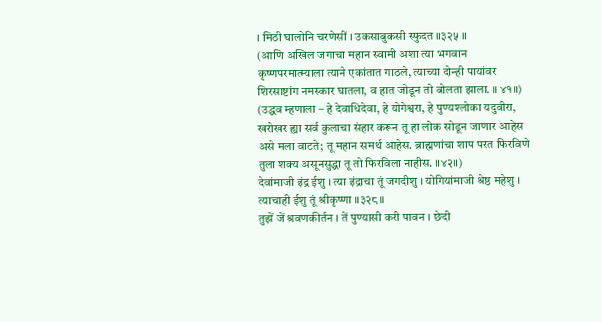। मिठी घालोनि चरणेसीं । उकसाबुकसी स्फुदत ॥३२५ ॥
(आणि अखिल जगाचा महान स्वामी अशा त्या भगवान कृष्णपरमात्म्याला त्याने एकांतात गाठले, त्याच्या दोन्ही पायांवर शिरसाष्टांग नमस्कार घातला, व हात जोडून तो बोलता झाला. ॥ ४१॥)
(उद्धव म्हणाला – हे देवाधिदेवा, हे योगेश्वरा, हे पुण्यश्लोका यदुवीरा, खरोखर ह्या सर्व कुलाचा संहार करून तू हा लोक सोडून जाणार आहेस असे मला वाटते; तू महान समर्थ आहेस. ब्राह्मणांचा शाप परत फिरविणे तुला शक्य असूनसुद्धा तू तो फिरविला नाहीस. ॥४२॥)
देवांमाजी इंद्र ईशु । त्या इंद्राचा तूं जगदीशु । योगियांमाजी श्रेष्ठ महेशु । त्याचाही ईशु तूं श्रीकृष्णा ॥३२८॥
तुझें जें श्रवणकीर्तन । तें पुण्यासी करी पावन । छेदी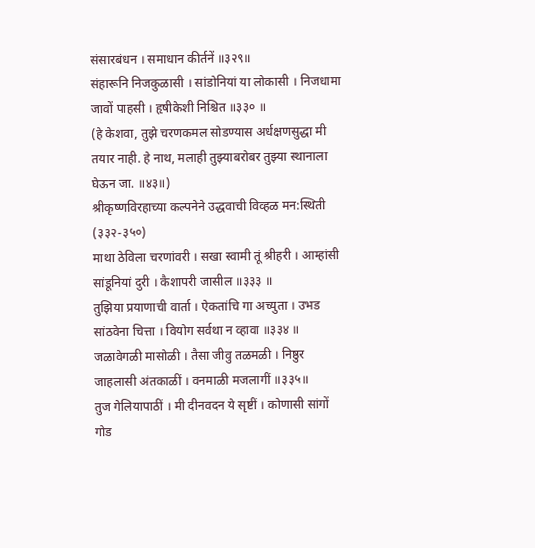संसारबंधन । समाधान कीर्तनें ॥३२९॥
संहारूनि निजकुळासी । सांडोनियां या लोकासी । निजधामा जावों पाहसी । हृषीकेशी निश्चित ॥३३० ॥
(हे केशवा, तुझे चरणकमल सोडण्यास अर्धक्षणसुद्धा मी तयार नाही. हे नाथ, मलाही तुझ्याबरोबर तुझ्या स्थानाला घेऊन जा. ॥४३॥)
श्रीकृष्णविरहाच्या कल्पनेने उद्धवाची विव्हळ मन:स्थिती (३३२-३५०)
माथा ठेविला चरणांवरी । सखा स्वामी तूं श्रीहरी । आम्हांसी सांडूनियां दुरी । कैशापरी जासील ॥३३३ ॥
तुझिया प्रयाणाची वार्ता । ऐकतांचि गा अच्युता । उभड सांठवेना चित्ता । वियोग सर्वथा न व्हावा ॥३३४ ॥
जळावेगळी मासोळी । तैसा जीवु तळमळी । निष्ठुर जाहलासी अंतकाळीं । वनमाळी मजलागीं ॥३३५॥
तुज गेलियापाठीं । मी दीनवदन ये सृष्टीं । कोणासी सांगों गोड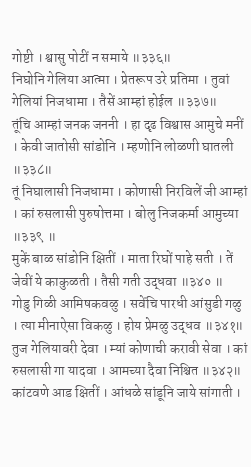गोष्टी । श्वासु पोटीं न समाये ॥३३६॥
निघोनि गेलिया आत्मा । प्रेतरूप उरे प्रतिमा । तुवां गेलियां निजधामा । तैसें आम्हां होईल ॥३३७॥
तूंचि आम्हां जनक जननी । हा दृढ विश्वास आमुचे मनीं । केवी जातोसी सांडोनि । म्हणोनि लोळणी घातली ॥३३८॥
तूं निघालासी निजधामा । कोणासी निरविलें जी आम्हां । कां रुसलासी पुरुषोत्तमा । बोलु निजकर्मा आमुच्या ॥३३९ ॥
मुकें बाळ सांडोनि क्षितीं । माता रिघों पाहे सती । तें जेवीं ये काकुळती । तैसी गती उद्धवा ॥३४० ॥
गोडु गिळी आमिषकवळु । सवेंचि पारधी आंसुडी गळु । त्या मीनाऐसा विकळु । होय प्रेमळु उद्धव ॥३४१॥
तुज गेलियावरी देवा । म्यां कोणाची करावी सेवा । कां रुसलासी गा यादवा । आमच्या दैवा निश्चित ॥३४२॥
कांटवणे आड क्षितीं । आंधळे सांडूनि जाये सांगाती ।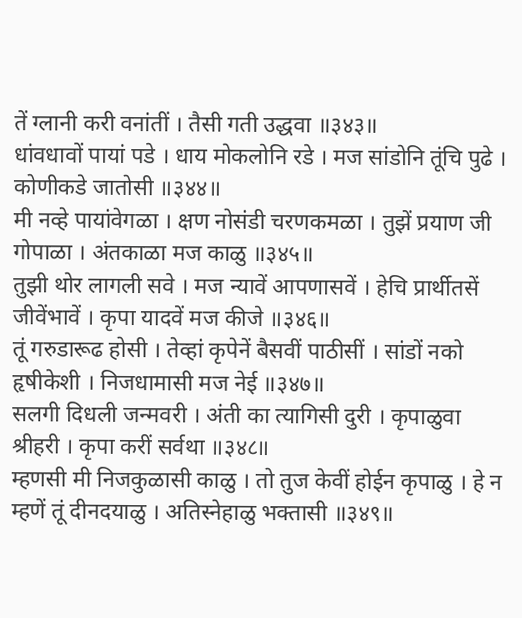तें ग्लानी करी वनांतीं । तैसी गती उद्धवा ॥३४३॥
धांवधावों पायां पडे । धाय मोकलोनि रडे । मज सांडोनि तूंचि पुढे । कोणीकडे जातोसी ॥३४४॥
मी नव्हे पायांवेगळा । क्षण नोसंडी चरणकमळा । तुझें प्रयाण जी गोपाळा । अंतकाळा मज काळु ॥३४५॥
तुझी थोर लागली सवे । मज न्यावें आपणासवें । हेचि प्रार्थीतसें जीवेंभावें । कृपा यादवें मज कीजे ॥३४६॥
तूं गरुडारूढ होसी । तेव्हां कृपेनें बैसवीं पाठीसीं । सांडों नको हृषीकेशी । निजधामासी मज नेई ॥३४७॥
सलगी दिधली जन्मवरी । अंती का त्यागिसी दुरी । कृपाळुवा श्रीहरी । कृपा करीं सर्वथा ॥३४८॥
म्हणसी मी निजकुळासी काळु । तो तुज केवीं होईन कृपाळु । हे न म्हणें तूं दीनदयाळु । अतिस्नेहाळु भक्तासी ॥३४९॥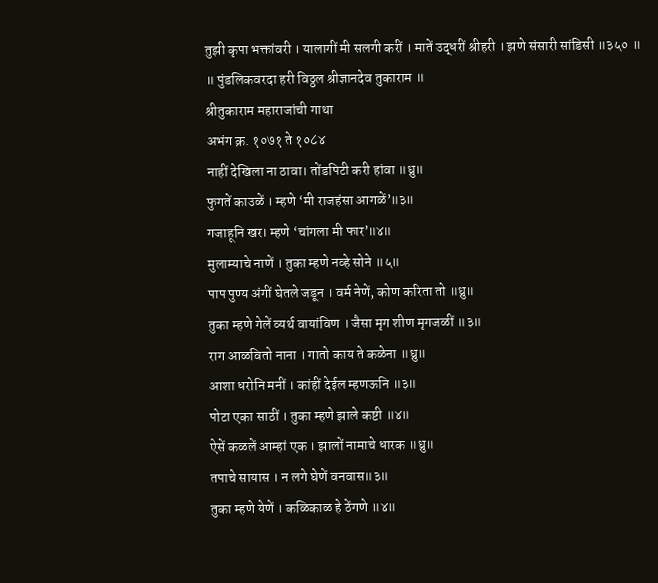तुझी कृपा भक्तांवरी । यालागीं मी सलगी करीं । मातें उद्धरीं श्रीहरी । झणे संसारी सांडिसी ॥३५० ॥
॥ पुंडलिकवरदा हरी विठ्ठल श्रीज्ञानदेव तुकाराम ॥
श्रीतुकाराम महाराजांची गाथा
अभंग क्र. १०७१ ते १०८४
नाहीं देखिला ना ठावा। तोंडपिटी करी हांवा ॥ध्रु॥
फुगतें काउळें । म्हणे ‘मी राजहंसा आगळें’॥३॥
गजाहूनि खर। म्हणे ‘चांगला मी फार’॥४॥
मुलाम्याचे नाणें । तुका म्हणे नव्हे सोने ॥५॥
पाप पुण्य अंगीं घेतले जडून । वर्म नेणें, कोण करिता तो ॥ध्रु॥
तुका म्हणे गेलें व्यर्थ वायांविण । जैसा मृग शीण मृगजळीं ॥३॥
राग आळवितो नाना । गातो काय ते कळेना ॥ध्रु॥
आशा धरोनि मनीं । कांहीं देईल म्हणऊनि ॥३॥
पोटा एका साठीं । तुका म्हणे झाले कष्टी ॥४॥
ऐसें कळलें आम्हां एक । झालों नामाचे धारक ॥ध्रु॥
तपाचे सायास । न लगे घेणें वनवास॥३॥
तुका म्हणे येणें । कळिकाळ हे ठेंगणे ॥४॥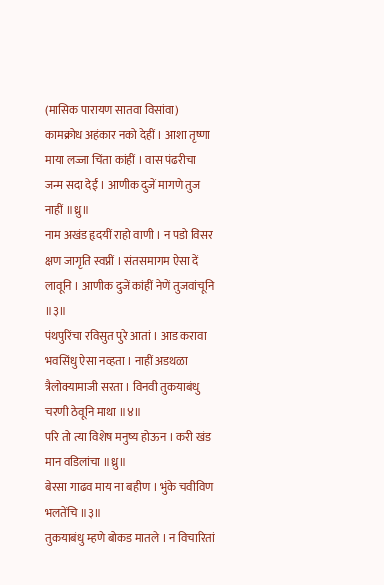(मासिक पारायण सातवा विसांवा)
कामक्रोध अहंकार नको देहीं । आशा तृष्णा माया लज्जा चिंता कांहीं । वास पंढरीचा जन्म सदा देईं । आणीक दुजें मागणे तुज नाहीं ॥ध्रु॥
नाम अखंड हृदयीं राहो वाणी । न पडो विसर क्षण जागृति स्वप्नीं । संतसमागम ऐसा दें लावूनि । आणीक दुजें कांहीं नेणें तुजवांचूनि ॥३॥
पंथपुरिंचा रविसुत पुरे आतां । आड करावा भवसिंधु ऐसा नव्हता । नाहीं अडथळा त्रैलोक्यामाजी सरता । विनवी तुकयाबंधु चरणी ठेवूनि माथा ॥४॥
परि तो त्या विशेष मनुष्य होऊन । करी खंड मान वडिलांचा ॥ध्रु॥
बेरसा गाढव माय ना बहीण । भुंके चवीविण भलतेंचि ॥३॥
तुकयाबंधु म्हणे बोकड मातले । न विचारितां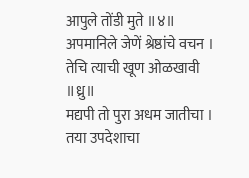आपुले तोंडी मुते ॥४॥
अपमानिले जेणें श्रेष्ठांचे वचन । तेचि त्याची खूण ओळखावी ॥ध्रु॥
मद्यपी तो पुरा अधम जातीचा । तया उपदेशाचा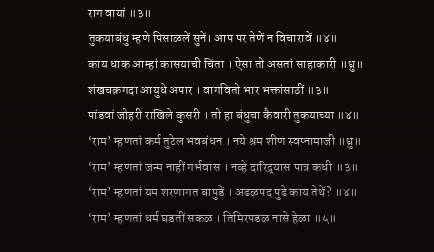राग वायां ॥३॥
तुकयाबंधु म्हणे पिसाळलें सुनें। आप पर तेणें न विचारावें ॥४॥
काय धाक आम्हां कासयाची चिंता । ऐसा तो असतां साहाकारी ॥ध्रु॥
शंखचक्रगदा आयुधे अपार । वागवितो भार भक्तांसाठीं ॥३॥
पांडवां जोहरी राखिले कुसरी । तो हा बंधुचा कैवारी तुकयाच्या ॥४॥
‘राम’ म्हणतां कर्म तुटेल भवबंधन । नये श्रम शीण स्वप्नामाजी ॥ध्रु॥
‘राम’ म्हणतां जन्म नाहीं गर्भवास । नव्हे दारिद्र्यास पात्र कधी ॥३॥
‘राम’ म्हणतां यम शरणागत बापुडें । अढळपद पुढे काय तेथें? ॥४॥
‘राम’ म्हणतां धर्म घडतीं सकळ । तिमिरपडळ नासे हेळा ॥५॥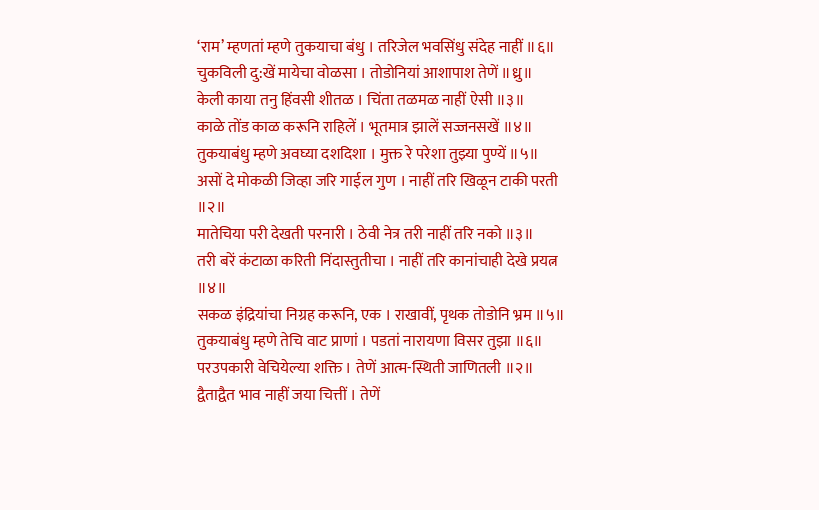‘राम’ म्हणतां म्हणे तुकयाचा बंधु । तरिजेल भवसिंधु संदेह नाहीं ॥६॥
चुकविली दु:खें मायेचा वोळसा । तोडोनियां आशापाश तेणें ॥ध्रु॥
केली काया तनु हिंवसी शीतळ । चिंता तळमळ नाहीं ऐसी ॥३॥
काळे तोंड काळ करूनि राहिलें । भूतमात्र झालें सज्जनसखें ॥४॥
तुकयाबंधु म्हणे अवघ्या दशदिशा । मुक्त रे परेशा तुझ्या पुण्यें ॥५॥
असों दे मोकळी जिव्हा जरि गाईल गुण । नाहीं तरि खिळून टाकी परती ॥२॥
मातेचिया परी देखती परनारी । ठेवी नेत्र तरी नाहीं तरि नको ॥३॥
तरी बरें कंटाळा करिती निंदास्तुतीचा । नाहीं तरि कानांचाही देखे प्रयत्न ॥४॥
सकळ इंद्रियांचा निग्रह करूनि, एक । राखावीं, पृथक तोडोनि भ्रम ॥५॥
तुकयाबंधु म्हणे तेचि वाट प्राणां । पडतां नारायणा विसर तुझा ॥६॥
परउपकारी वेचियेल्या शक्ति । तेणें आत्म-स्थिती जाणितली ॥२॥
द्वैताद्वैत भाव नाहीं जया चित्तीं । तेणें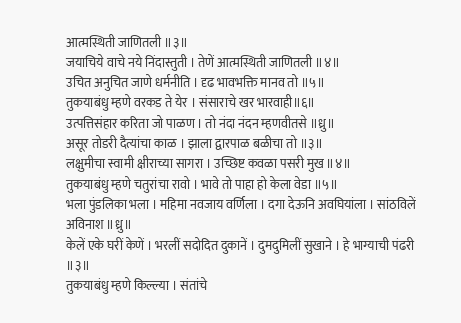आत्मस्थिती जाणितली ॥३॥
जयाचिये वाचे नये निंदास्तुती । तेणें आत्मस्थिती जाणितली ॥४॥
उचित अनुचित जाणे धर्मनीति । दृढ भावभक्ति मानव तो ॥५॥
तुकयाबंधु म्हणे वरकड ते येर । संसाराचे खर भारवाही॥६॥
उत्पत्तिसंहार करिता जो पाळण । तो नंदा नंदन म्हणवीतसे ॥ध्रु॥
असूर तोडरी दैत्यांचा काळ । झाला द्वारपाळ बळीचा तो ॥३॥
लक्षुमीचा स्वामी क्षीराच्या सागरा । उच्छिष्ट कवळा पसरी मुख ॥४॥
तुकयाबंधु म्हणे चतुरांचा रावो । भावे तो पाहा हो केला वेडा ॥५॥
भला पुंडलिका भला । महिमा नवजाय वर्णिला । दगा देऊनि अवघियांला । सांठविलें अविनाश ॥ध्रु॥
केलें एके घरीं केणें । भरलीं सदोदित दुकानें । दुमदुमिलीं सुखाने । हे भाग्याची पंढरी ॥३॥
तुकयाबंधु म्हणे किल्ल्या । संतांचे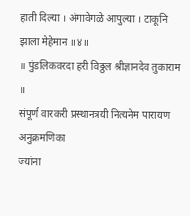हाती दिल्या । अंगावेगळे आपुल्या । टाकूनि झाला मेहेमान ॥४॥
॥ पुंडलिकवरदा हरी विठ्ठल श्रीज्ञानदेव तुकाराम ॥
संपूर्ण वारकरी प्रस्थानत्रयी नित्यनेम पारायण अनुक्रमणिका
ज्यांना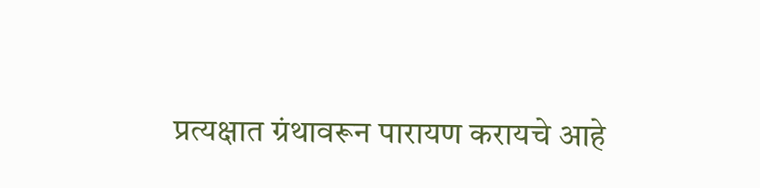प्रत्यक्षात ग्रंथावरून पारायण करायचे आहे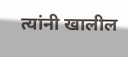त्यांनी खालील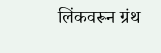लिंकवरून ग्रंथ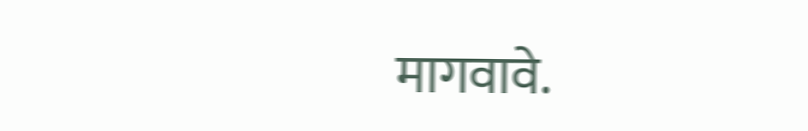मागवावे.